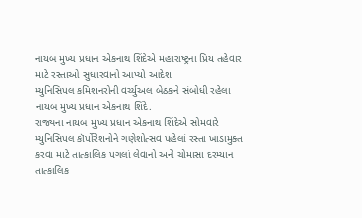નાયબ મુખ્ય પ્રધાન એકનાથ શિંદેએ મહારાષ્ટ્રના પ્રિય તહેવાર માટે રસ્તાઓ સુધારવાનો આપ્યો આદેશ
મ્યુનિસિપલ કમિશનરોની વર્ચ્યુઅલ બેઠકને સંબોધી રહેલા નાયબ મુખ્ય પ્રધાન એકનાથ શિંદે.
રાજ્યના નાયબ મુખ્ય પ્રધાન એકનાથ શિંદેએ સોમવારે મ્યુનિસિપલ કૉર્પોરેશનોને ગણેશોત્સવ પહેલાં રસ્તા ખાડામુક્ત કરવા માટે તાત્કાલિક પગલાં લેવાનો અને ચોમાસા દરમ્યાન તાત્કાલિક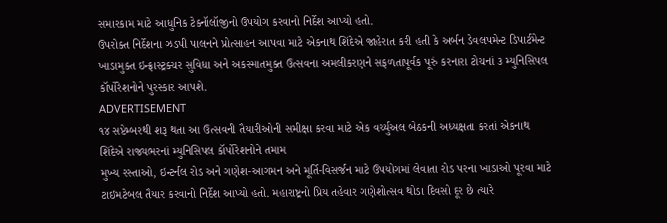સમારકામ માટે આધુનિક ટેક્નૉલૉજીનો ઉપયોગ કરવાનો નિર્દેશ આપ્યો હતો.
ઉપરોક્ત નિર્દેશના ઝડપી પાલનને પ્રોત્સાહન આપવા માટે એકનાથ શિંદેએ જાહેરાત કરી હતી કે અર્બન ડેવલપમેન્ટ ડિપાર્ટમેન્ટ ખાડામુક્ત ઇન્ફ્રાસ્ટ્રક્ચર સુવિધા અને અકસ્માતમુક્ત ઉત્સવના અમલીકરણને સફળતાપૂર્વક પૂરું કરનારા ટોચનાં ૩ મ્યુનિસિપલ કૉર્પોરેશનોને પુરસ્કાર આપશે.
ADVERTISEMENT
૧૪ સપ્ટેમ્બરથી શરૂ થતા આ ઉત્સવની તૈયારીઓની સમીક્ષા કરવા માટે એક વર્ચ્યુઅલ બેઠકની અધ્યક્ષતા કરતાં એકનાથ શિંદેએ રાજ્યભરનાં મ્યુનિસિપલ કૉર્પોરેશનોને તમામ
મુખ્ય રસ્તાઓ, ઇન્ટર્નલ રોડ અને ગણેશ-આગમન અને મૂર્તિ-વિસર્જન માટે ઉપયોગમાં લેવાતા રોડ પરના ખાડાઓ પૂરવા માટે ટાઇમટેબલ તૈયાર કરવાનો નિર્દેશ આપ્યો હતો. મહારાષ્ટ્રનો પ્રિય તહેવાર ગણેશોત્સવ થોડા દિવસો દૂર છે ત્યારે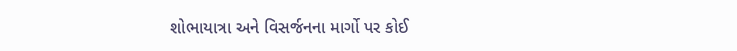શોભાયાત્રા અને વિસર્જનના માર્ગો પર કોઈ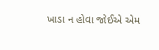ખાડા ન હોવા જોઈએ એમ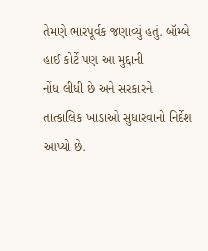તેમણે ભારપૂર્વક જણાવ્યું હતું. બૉમ્બે હાઈ કોર્ટે પણ આ મુદ્દાની
નોંધ લીધી છે અને સરકારને તાત્કાલિક ખાડાઓ સુધારવાનો નિર્દેશ આપ્યો છે.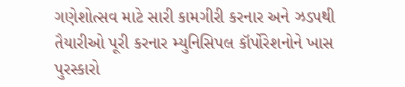ગણેશોત્સવ માટે સારી કામગીરી કરનાર અને ઝડપથી તૈયારીઓ પૂરી કરનાર મ્યુનિસિપલ કૉર્પોરેશનોને ખાસ પુરસ્કારો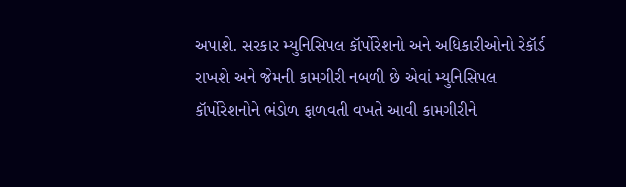અપાશે. સરકાર મ્યુનિસિપલ કૉર્પોરેશનો અને અધિકારીઓનો રેકૉર્ડ રાખશે અને જેમની કામગીરી નબળી છે એવાં મ્યુનિસિપલ કૉર્પોરેશનોને ભંડોળ ફાળવતી વખતે આવી કામગીરીને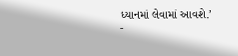ધ્યાનમાં લેવામાં આવશે.’
-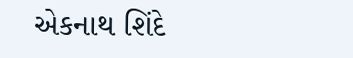એકનાથ શિંદે